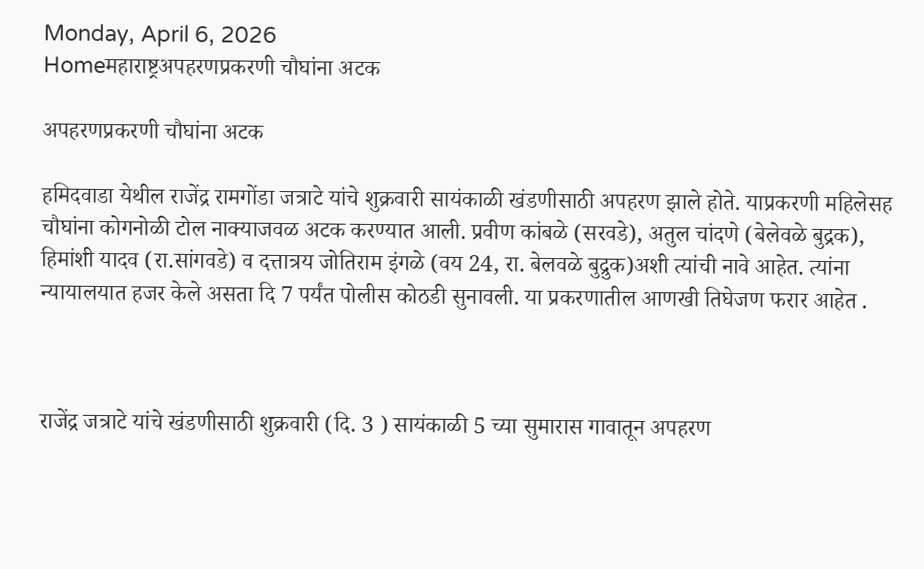Monday, April 6, 2026
Homeमहाराष्ट्रअपहरणप्रकरणी चौघांना अटक

अपहरणप्रकरणी चौघांना अटक

हमिदवाडा येथील राजेंद्र रामगोंडा जत्राटे यांचे शुक्रवारी सायंकाळी खंडणीसाठी अपहरण झाले होते. याप्रकरणी महिलेसह चौघांना कोगनोळी टोल नाक्याजवळ अटक करण्यात आली. प्रवीण कांबळे (सरवडे), अतुल चांदणे (बेलेवळे बुद्रक), हिमांशी यादव (रा.सांगवडे) व दत्तात्रय जोतिराम इंगळे (वय 24, रा. बेलवळे बुद्रुक)अशी त्यांची नावे आहेत. त्यांना न्यायालयात हजर केले असता दि 7 पर्यंत पोलीस कोठडी सुनावली. या प्रकरणातील आणखी तिघेजण फरार आहेत .



राजेंद्र जत्राटे यांचे खंडणीसाठी शुक्रवारी (दि. 3 ) सायंकाळी 5 च्या सुमारास गावातून अपहरण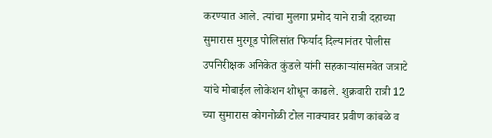करण्यात आले. त्यांचा मुलगा प्रमोद याने रात्री दहाच्या सुमारास मुरगूड पोलिसांत फिर्याद दिल्यानंतर पोलीस उपनिरीक्षक अनिकेत कुंडले यांनी सहकार्‍यांसमवेत जत्राटे यांचे मोबाईल लोकेशन शोधून काढले. शुक्रवारी रात्री 12 च्या सुमारास कोगनोळी टोल नाक्यावर प्रवीण कांबळे व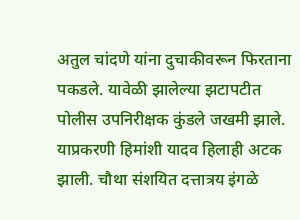अतुल चांदणे यांना दुचाकीवरून फिरताना पकडले. यावेळी झालेल्या झटापटीत पोलीस उपनिरीक्षक कुंडले जखमी झाले. याप्रकरणी हिमांशी यादव हिलाही अटक झाली. चौथा संशयित दत्तात्रय इंगळे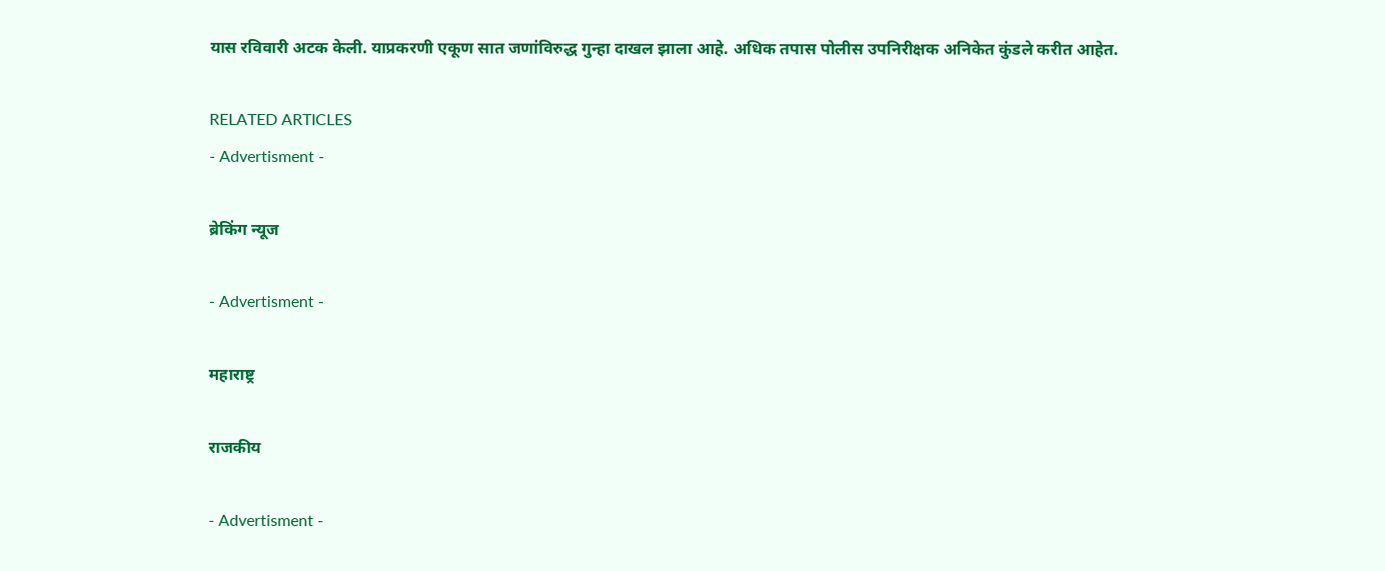यास रविवारी अटक केली. याप्रकरणी एकूण सात जणांविरुद्ध गुन्हा दाखल झाला आहे. अधिक तपास पोलीस उपनिरीक्षक अनिकेत कुंडले करीत आहेत.

RELATED ARTICLES
- Advertisment -

ब्रेकिंग न्यूज

- Advertisment -

महाराष्ट्र

राजकीय

- Advertisment -